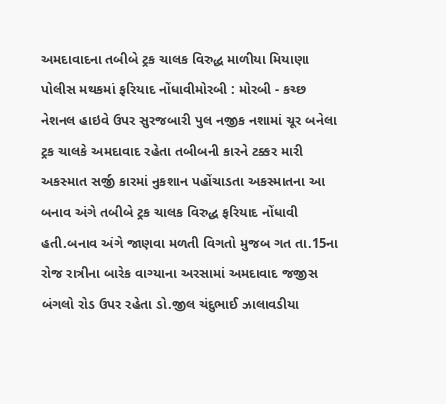અમદાવાદના તબીબે ટ્રક ચાલક વિરુદ્ધ માળીયા મિયાણા પોલીસ મથકમાં ફરિયાદ નોંધાવીમોરબી : મોરબી - કચ્છ નેશનલ હાઇવે ઉપર સુરજબારી પુલ નજીક નશામાં ચૂર બનેલા ટ્રક ચાલકે અમદાવાદ રહેતા તબીબની કારને ટક્કર મારી અકસ્માત સર્જી કારમાં નુકશાન પહોંચાડતા અકસ્માતના આ બનાવ અંગે તબીબે ટ્રક ચાલક વિરુદ્ધ ફરિયાદ નોંધાવી હતી.બનાવ અંગે જાણવા મળતી વિગતો મુજબ ગત તા.15ના રોજ રાત્રીના બારેક વાગ્યાના અરસામાં અમદાવાદ જજીસ બંગલો રોડ ઉપર રહેતા ડો.જીલ ચંદુભાઈ ઝાલાવડીયા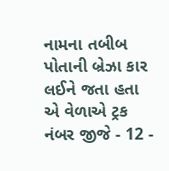નામના તબીબ પોતાની બ્રેઝા કાર લઈને જતા હતા એ વેળાએ ટ્રક નંબર જીજે - 12 -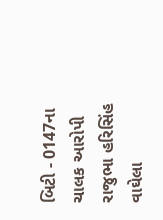બિટી - 0147ના ચાલક આરોપી રાજુભા હરિસિંહ વાઘેલા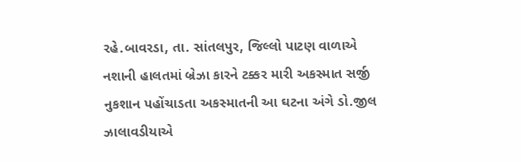રહે.બાવરડા, તા. સાંતલપુર, જિલ્લો પાટણ વાળાએ નશાની હાલતમાં બ્રેઝા કારને ટક્કર મારી અકસ્માત સર્જી નુકશાન પહોંચાડતા અકસ્માતની આ ઘટના અંગે ડો.જીલ ઝાલાવડીયાએ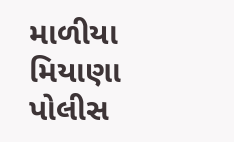માળીયા મિયાણા પોલીસ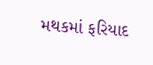મથકમાં ફરિયાદ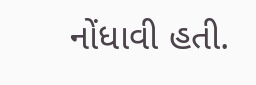નોંધાવી હતી.